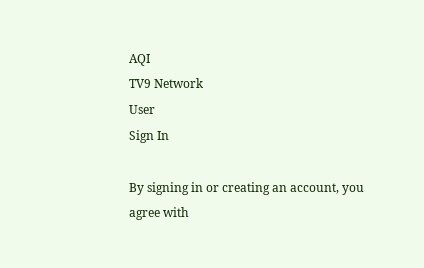AQI
TV9 Network
User
Sign In

By signing in or creating an account, you agree with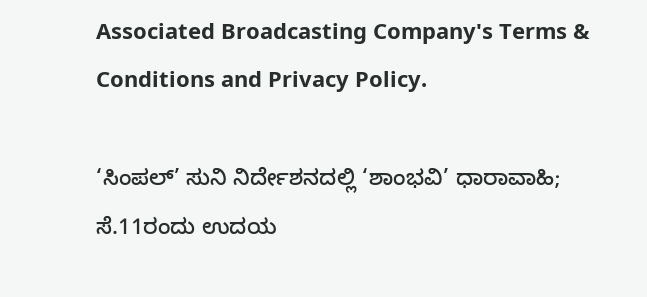Associated Broadcasting Company's Terms & Conditions and Privacy Policy.

‘ಸಿಂಪಲ್’ ಸುನಿ ನಿರ್ದೇಶನದಲ್ಲಿ ‘ಶಾಂಭವಿ’ ಧಾರಾವಾಹಿ; ಸೆ.11ರಂದು ಉದಯ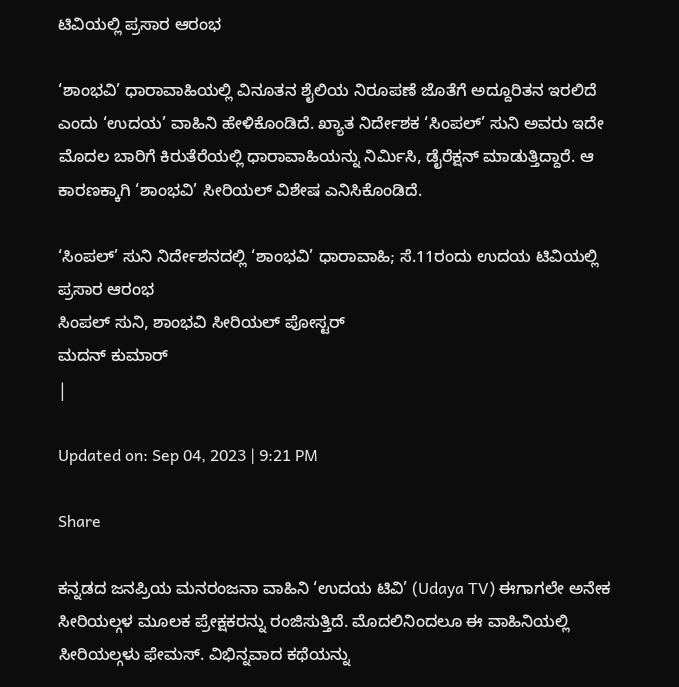ಟಿವಿಯಲ್ಲಿ ಪ್ರಸಾರ ಆರಂಭ

‘ಶಾಂಭವಿ’ ಧಾರಾವಾಹಿಯಲ್ಲಿ ವಿನೂತನ ಶೈಲಿಯ ನಿರೂಪಣೆ ಜೊತೆಗೆ ಅದ್ದೂರಿತನ ಇರಲಿದೆ ಎಂದು ‘ಉದಯ’ ವಾಹಿನಿ ಹೇಳಿಕೊಂಡಿದೆ. ಖ್ಯಾತ ನಿರ್ದೇಶಕ ‘ಸಿಂಪಲ್’ ಸುನಿ ಅವರು ಇದೇ ಮೊದಲ ಬಾರಿಗೆ ಕಿರುತೆರೆಯಲ್ಲಿ ಧಾರಾವಾಹಿಯನ್ನು ನಿರ್ಮಿಸಿ, ಡೈರೆಕ್ಷನ್ ಮಾಡುತ್ತಿದ್ದಾರೆ. ಆ ಕಾರಣಕ್ಕಾಗಿ ‘ಶಾಂಭವಿ’ ಸೀರಿಯಲ್ ವಿಶೇಷ ಎನಿಸಿಕೊಂಡಿದೆ.

‘ಸಿಂಪಲ್’ ಸುನಿ ನಿರ್ದೇಶನದಲ್ಲಿ ‘ಶಾಂಭವಿ’ ಧಾರಾವಾಹಿ; ಸೆ.11ರಂದು ಉದಯ ಟಿವಿಯಲ್ಲಿ ಪ್ರಸಾರ ಆರಂಭ
ಸಿಂಪಲ್ ಸುನಿ, ಶಾಂಭವಿ ಸೀರಿಯಲ್ ಪೋಸ್ಟರ್
ಮದನ್ ಕುಮಾರ್
|

Updated on: Sep 04, 2023 | 9:21 PM

Share

ಕನ್ನಡದ ಜನಪ್ರಿಯ ಮನರಂಜನಾ ವಾಹಿನಿ ‘ಉದಯ ಟಿವಿ’ (Udaya TV) ಈಗಾಗಲೇ ಅನೇಕ ಸೀರಿಯಲ್ಗಳ ಮೂಲಕ ಪ್ರೇಕ್ಷಕರನ್ನು ರಂಜಿಸುತ್ತಿದೆ. ಮೊದಲಿನಿಂದಲೂ ಈ ವಾಹಿನಿಯಲ್ಲಿ ಸೀರಿಯಲ್ಗಳು ಫೇಮಸ್. ವಿಭಿನ್ನವಾದ ಕಥೆಯನ್ನು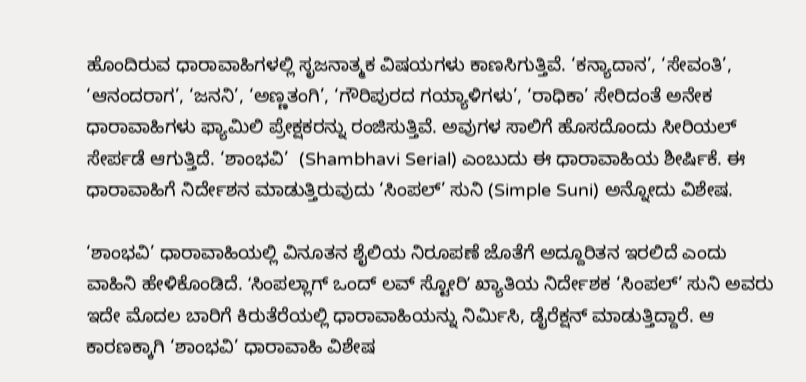ಹೊಂದಿರುವ ಧಾರಾವಾಹಿಗಳಲ್ಲಿ ಸೃಜನಾತ್ಮಕ ವಿಷಯಗಳು ಕಾಣಸಿಗುತ್ತಿವೆ. ‘ಕನ್ಯಾದಾನ’, ‘ಸೇವಂತಿ’, ‘ಆನಂದರಾಗ’, ‘ಜನನಿ’, ‘ಅಣ್ಣತಂಗಿ’, ‘ಗೌರಿಪುರದ ಗಯ್ಯಾಳಿಗಳು’, ‘ರಾಧಿಕಾ’ ಸೇರಿದಂತೆ ಅನೇಕ ಧಾರಾವಾಹಿಗಳು ಫ್ಯಾಮಿಲಿ ಪ್ರೇಕ್ಷಕರನ್ನು ರಂಜಿಸುತ್ತಿವೆ. ಅವುಗಳ ಸಾಲಿಗೆ ಹೊಸದೊಂದು ಸೀರಿಯಲ್ ಸೇರ್ಪಡೆ ಆಗುತ್ತಿದೆ. ‘ಶಾಂಭವಿ’  (Shambhavi Serial) ಎಂಬುದು ಈ ಧಾರಾವಾಹಿಯ ಶೀರ್ಷಿಕೆ. ಈ ಧಾರಾವಾಹಿಗೆ ನಿರ್ದೇಶನ ಮಾಡುತ್ತಿರುವುದು ‘ಸಿಂಪಲ್’ ಸುನಿ (Simple Suni) ಅನ್ನೋದು ವಿಶೇಷ.

‘ಶಾಂಭವಿ’ ಧಾರಾವಾಹಿಯಲ್ಲಿ ವಿನೂತನ ಶೈಲಿಯ ನಿರೂಪಣೆ ಜೊತೆಗೆ ಅದ್ದೂರಿತನ ಇರಲಿದೆ ಎಂದು ವಾಹಿನಿ ಹೇಳಿಕೊಂಡಿದೆ. ʻಸಿಂಪಲ್ಲಾಗ್ ಒಂದ್ ಲವ್ ಸ್ಟೋರಿʼ ಖ್ಯಾತಿಯ ನಿರ್ದೇಶಕ ‘ಸಿಂಪಲ್’ ಸುನಿ ಅವರು ಇದೇ ಮೊದಲ ಬಾರಿಗೆ ಕಿರುತೆರೆಯಲ್ಲಿ ಧಾರಾವಾಹಿಯನ್ನು ನಿರ್ಮಿಸಿ, ಡೈರೆಕ್ಷನ್ ಮಾಡುತ್ತಿದ್ದಾರೆ. ಆ ಕಾರಣಕ್ಕಾಗಿ ‘ಶಾಂಭವಿ’ ಧಾರಾವಾಹಿ ವಿಶೇಷ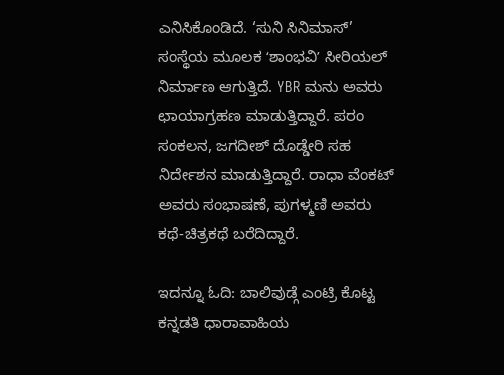ಎನಿಸಿಕೊಂಡಿದೆ. ‘ಸುನಿ ಸಿನಿಮಾಸ್’ ಸಂಸ್ಥೆಯ ಮೂಲಕ ʻಶಾಂಭವಿʼ ಸೀರಿಯಲ್ ನಿರ್ಮಾಣ ಆಗುತ್ತಿದೆ. YBR ಮನು ಅವರು ಛಾಯಾಗ್ರಹಣ ಮಾಡುತ್ತಿದ್ದಾರೆ. ಪರಂ ಸಂಕಲನ, ಜಗದೀಶ್ ದೊಡ್ಡೇರಿ ಸಹ ನಿರ್ದೇಶನ ಮಾಡುತ್ತಿದ್ದಾರೆ. ರಾಧಾ ವೆಂಕಟ್ ಅವರು ಸಂಭಾಷಣೆ, ಪುಗಳ್ಮಣಿ ಅವರು ಕಥೆ-ಚಿತ್ರಕಥೆ ಬರೆದಿದ್ದಾರೆ.

ಇದನ್ನೂ ಓದಿ: ಬಾಲಿವುಡ್ಗೆ ಎಂಟ್ರಿ ಕೊಟ್ಟ ಕನ್ನಡತಿ ಧಾರಾವಾಹಿಯ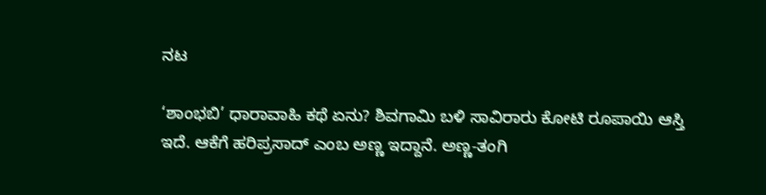ನಟ

‘ಶಾಂಭಬಿ’ ಧಾರಾವಾಹಿ ಕಥೆ ಏನು? ಶಿವಗಾಮಿ ಬಳಿ ಸಾವಿರಾರು ಕೋಟಿ ರೂಪಾಯಿ ಆಸ್ತಿ ಇದೆ. ಆಕೆಗೆ ಹರಿಪ್ರಸಾದ್ ಎಂಬ ಅಣ್ಣ ಇದ್ದಾನೆ. ಅಣ್ಣ-ತಂಗಿ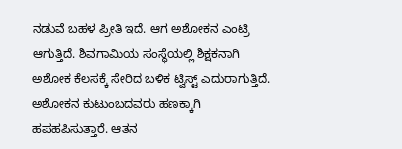ನಡುವೆ ಬಹಳ ಪ್ರೀತಿ ಇದೆ. ಆಗ ಅಶೋಕನ ಎಂಟ್ರಿ ಆಗುತ್ತಿದೆ. ಶಿವಗಾಮಿಯ ಸಂಸ್ಥೆಯಲ್ಲಿ ಶಿಕ್ಷಕನಾಗಿ ಅಶೋಕ ಕೆಲಸಕ್ಕೆ ಸೇರಿದ ಬಳಿಕ ಟ್ವಿಸ್ಟ್ ಎದುರಾಗುತ್ತಿದೆ. ಅಶೋಕನ ಕುಟುಂಬದವರು ಹಣಕ್ಕಾಗಿ ಹಪಹಪಿಸುತ್ತಾರೆ. ಆತನ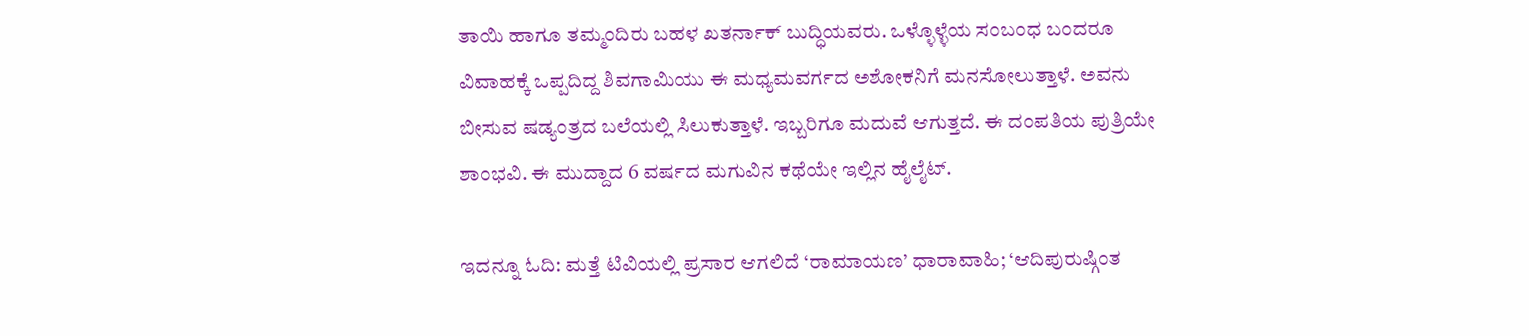ತಾಯಿ ಹಾಗೂ ತಮ್ಮಂದಿರು ಬಹಳ ಖತರ್ನಾಕ್ ಬುದ್ಧಿಯವರು. ಒಳ್ಳೊಳ್ಳೆಯ ಸಂಬಂಧ ಬಂದರೂ ವಿವಾಹಕ್ಕೆ ಒಪ್ಪದಿದ್ದ ಶಿವಗಾಮಿಯು ಈ ಮಧ್ಯಮವರ್ಗದ ಅಶೋಕನಿಗೆ ಮನಸೋಲುತ್ತಾಳೆ. ಅವನು ಬೀಸುವ ಷಡ್ಯಂತ್ರದ ಬಲೆಯಲ್ಲಿ ಸಿಲುಕುತ್ತಾಳೆ. ಇಬ್ಬರಿಗೂ ಮದುವೆ ಆಗುತ್ತದೆ. ಈ ದಂಪತಿಯ ಪುತ್ರಿಯೇ ಶಾಂಭವಿ. ಈ ಮುದ್ದಾದ 6 ವರ್ಷದ ಮಗುವಿನ ಕಥೆಯೇ ಇಲ್ಲಿನ ಹೈಲೈಟ್.

ಇದನ್ನೂ ಓದಿ: ಮತ್ತೆ ಟಿವಿಯಲ್ಲಿ ಪ್ರಸಾರ ಆಗಲಿದೆ ‘ರಾಮಾಯಣ’ ಧಾರಾವಾಹಿ; ‘ಆದಿಪುರುಷ್ಗಿಂತ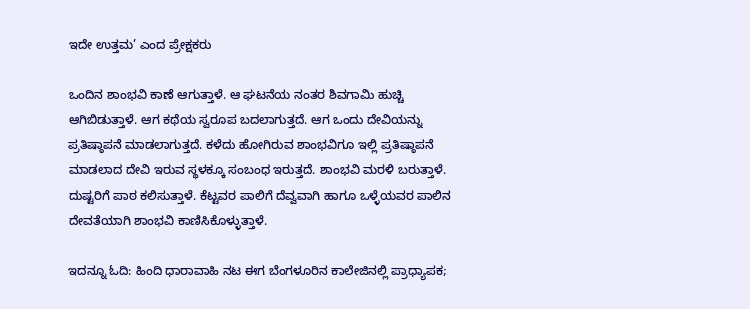ಇದೇ ಉತ್ತಮ’ ಎಂದ ಪ್ರೇಕ್ಷಕರು

ಒಂದಿನ ಶಾಂಭವಿ ಕಾಣೆ ಆಗುತ್ತಾಳೆ. ಆ ಘಟನೆಯ ನಂತರ ಶಿವಗಾಮಿ ಹುಚ್ಚಿ ಆಗಿಬಿಡುತ್ತಾಳೆ. ಆಗ ಕಥೆಯ ಸ್ವರೂಪ ಬದಲಾಗುತ್ತದೆ. ಆಗ ಒಂದು ದೇವಿಯನ್ನು ಪ್ರತಿಷ್ಠಾಪನೆ ಮಾಡಲಾಗುತ್ತದೆ. ಕಳೆದು ಹೋಗಿರುವ ಶಾಂಭವಿಗೂ ಇಲ್ಲಿ ಪ್ರತಿಷ್ಠಾಪನೆ ಮಾಡಲಾದ ದೇವಿ ಇರುವ ಸ್ಥಳಕ್ಕೂ ಸಂಬಂಧ ಇರುತ್ತದೆ. ಶಾಂಭವಿ ಮರಳಿ ಬರುತ್ತಾಳೆ. ದುಷ್ಟರಿಗೆ ಪಾಠ ಕಲಿಸುತ್ತಾಳೆ. ಕೆಟ್ಟವರ ಪಾಲಿಗೆ ದೆವ್ವವಾಗಿ ಹಾಗೂ ಒಳ್ಳೆಯವರ ಪಾಲಿನ ದೇವತೆಯಾಗಿ ಶಾಂಭವಿ ಕಾಣಿಸಿಕೊಳ್ಳುತ್ತಾಳೆ.

ಇದನ್ನೂ ಓದಿ: ಹಿಂದಿ ಧಾರಾವಾಹಿ ನಟ ಈಗ ಬೆಂಗಳೂರಿನ ಕಾಲೇಜಿನಲ್ಲಿ ಪ್ರಾಧ್ಯಾಪಕ;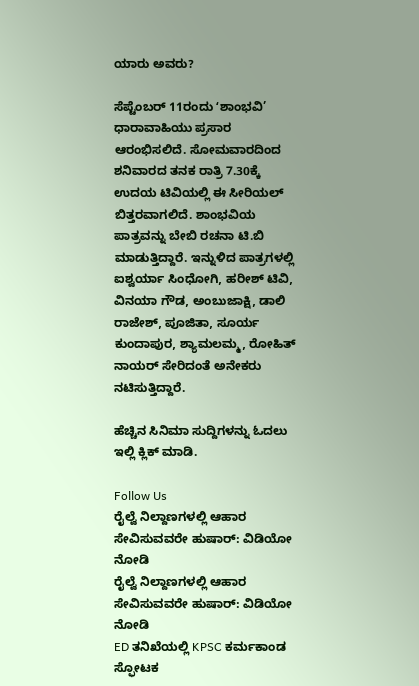ಯಾರು ಅವರು?

ಸೆಪ್ಟೆಂಬರ್ 11ರಂದು ʻಶಾಂಭವಿ’ ಧಾರಾವಾಹಿಯು ಪ್ರಸಾರ ಆರಂಭಿಸಲಿದೆ. ಸೋಮವಾರದಿಂದ ಶನಿವಾರದ ತನಕ ರಾತ್ರಿ 7.30ಕ್ಕೆ ಉದಯ ಟಿವಿಯಲ್ಲಿ ಈ ಸೀರಿಯಲ್ ಬಿತ್ತರವಾಗಲಿದೆ. ಶಾಂಭವಿಯ ಪಾತ್ರವನ್ನು ಬೇಬಿ ರಚನಾ ಟಿ.ಬಿ ಮಾಡುತ್ತಿದ್ದಾರೆ. ಇನ್ನುಳಿದ ಪಾತ್ರಗಳಲ್ಲಿ ಐಶ್ವರ್ಯಾ ಸಿಂಧೋಗಿ, ಹರೀಶ್ ಟಿವಿ, ವಿನಯಾ ಗೌಡ, ಅಂಬುಜಾಕ್ಷಿ, ಡಾಲಿ ರಾಜೇಶ್, ಪೂಜಿತಾ, ಸೂರ್ಯ ಕುಂದಾಪುರ, ಶ್ಯಾಮಲಮ್ಮ, ರೋಹಿತ್ ನಾಯರ್ ಸೇರಿದಂತೆ ಅನೇಕರು ನಟಿಸುತ್ತಿದ್ದಾರೆ.

ಹೆಚ್ಚಿನ ಸಿನಿಮಾ ಸುದ್ದಿಗಳನ್ನು ಓದಲು ಇಲ್ಲಿ ಕ್ಲಿಕ್ ಮಾಡಿ.

Follow Us
ರೈಲ್ವೆ ನಿಲ್ದಾಣಗಳಲ್ಲಿ ಆಹಾರ ಸೇವಿಸುವವರೇ ಹುಷಾರ್: ವಿಡಿಯೋ ನೋಡಿ
ರೈಲ್ವೆ ನಿಲ್ದಾಣಗಳಲ್ಲಿ ಆಹಾರ ಸೇವಿಸುವವರೇ ಹುಷಾರ್: ವಿಡಿಯೋ ನೋಡಿ
ED ತನಿಖೆಯಲ್ಲಿ KPSC ಕರ್ಮಕಾಂಡ ಸ್ಫೋಟಕ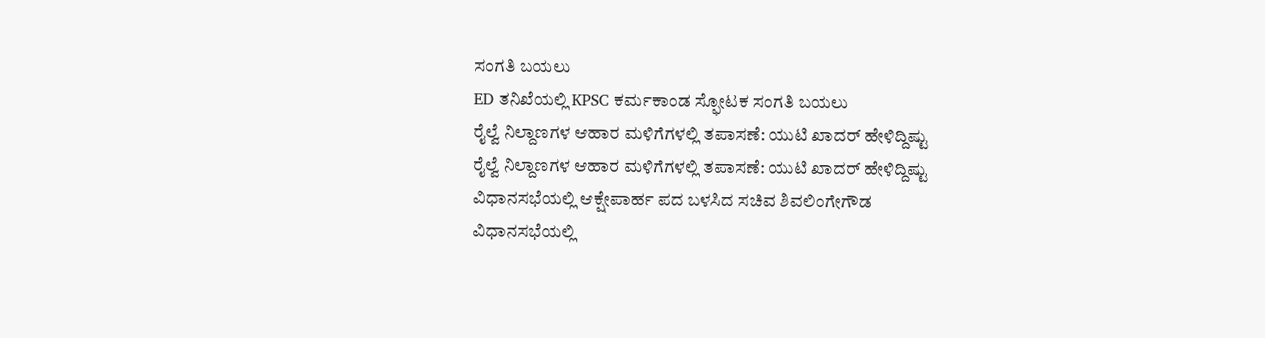ಸಂಗತಿ ಬಯಲು
ED ತನಿಖೆಯಲ್ಲಿ KPSC ಕರ್ಮಕಾಂಡ ಸ್ಫೋಟಕ ಸಂಗತಿ ಬಯಲು
ರೈಲ್ವೆ ನಿಲ್ದಾಣಗಳ ಆಹಾರ ಮಳಿಗೆಗಳಲ್ಲಿ ತಪಾಸಣೆ: ಯುಟಿ ಖಾದರ್ ಹೇಳಿದ್ದಿಷ್ಟು
ರೈಲ್ವೆ ನಿಲ್ದಾಣಗಳ ಆಹಾರ ಮಳಿಗೆಗಳಲ್ಲಿ ತಪಾಸಣೆ: ಯುಟಿ ಖಾದರ್ ಹೇಳಿದ್ದಿಷ್ಟು
ವಿಧಾನಸಭೆಯಲ್ಲಿ ಆಕ್ಷೇಪಾರ್ಹ ಪದ ಬಳಸಿದ ಸಚಿವ ಶಿವಲಿಂಗೇಗೌಡ
ವಿಧಾನಸಭೆಯಲ್ಲಿ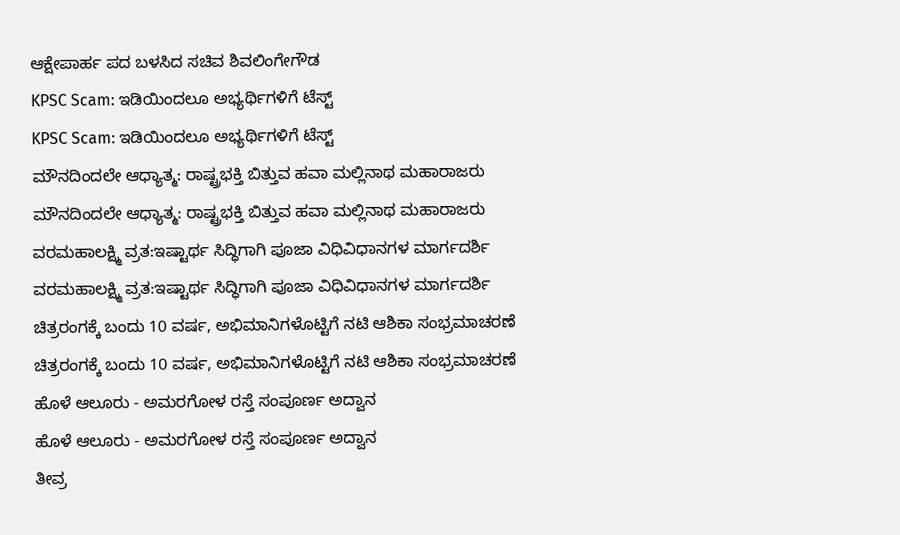ಆಕ್ಷೇಪಾರ್ಹ ಪದ ಬಳಸಿದ ಸಚಿವ ಶಿವಲಿಂಗೇಗೌಡ
KPSC Scam: ಇಡಿಯಿಂದಲೂ ಅಭ್ಯರ್ಥಿಗಳಿಗೆ ಟೆಸ್ಟ್
KPSC Scam: ಇಡಿಯಿಂದಲೂ ಅಭ್ಯರ್ಥಿಗಳಿಗೆ ಟೆಸ್ಟ್
ಮೌನದಿಂದಲೇ ಆಧ್ಯಾತ್ಮ: ರಾಷ್ಟ್ರಭಕ್ತಿ ಬಿತ್ತುವ ಹವಾ ಮಲ್ಲಿನಾಥ ಮಹಾರಾಜರು
ಮೌನದಿಂದಲೇ ಆಧ್ಯಾತ್ಮ: ರಾಷ್ಟ್ರಭಕ್ತಿ ಬಿತ್ತುವ ಹವಾ ಮಲ್ಲಿನಾಥ ಮಹಾರಾಜರು
ವರಮಹಾಲಕ್ಷ್ಮಿ ವ್ರತ:ಇಷ್ಟಾರ್ಥ ಸಿದ್ಧಿಗಾಗಿ ಪೂಜಾ ವಿಧಿವಿಧಾನಗಳ ಮಾರ್ಗದರ್ಶಿ
ವರಮಹಾಲಕ್ಷ್ಮಿ ವ್ರತ:ಇಷ್ಟಾರ್ಥ ಸಿದ್ಧಿಗಾಗಿ ಪೂಜಾ ವಿಧಿವಿಧಾನಗಳ ಮಾರ್ಗದರ್ಶಿ
ಚಿತ್ರರಂಗಕ್ಕೆ ಬಂದು 10 ವರ್ಷ, ಅಭಿಮಾನಿಗಳೊಟ್ಟಿಗೆ ನಟಿ ಆಶಿಕಾ ಸಂಭ್ರಮಾಚರಣೆ
ಚಿತ್ರರಂಗಕ್ಕೆ ಬಂದು 10 ವರ್ಷ, ಅಭಿಮಾನಿಗಳೊಟ್ಟಿಗೆ ನಟಿ ಆಶಿಕಾ ಸಂಭ್ರಮಾಚರಣೆ
ಹೊಳೆ ಆಲೂರು - ಅಮರಗೋಳ ರಸ್ತೆ ಸಂಪೂರ್ಣ ಅದ್ವಾನ
ಹೊಳೆ ಆಲೂರು - ಅಮರಗೋಳ ರಸ್ತೆ ಸಂಪೂರ್ಣ ಅದ್ವಾನ
ತೀವ್ರ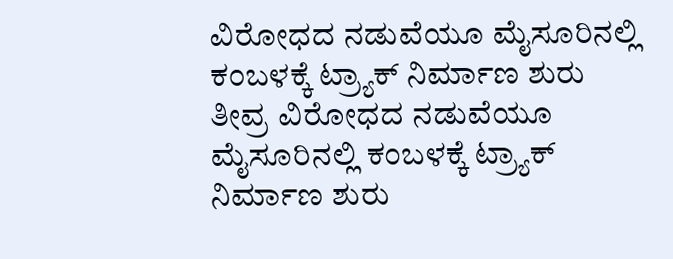ವಿರೋಧದ ನಡುವೆಯೂ ಮೈಸೂರಿನಲ್ಲಿ ಕಂಬಳಕ್ಕೆ ಟ್ರ್ಯಾಕ್ ನಿರ್ಮಾಣ ಶುರು
ತೀವ್ರ ವಿರೋಧದ ನಡುವೆಯೂ ಮೈಸೂರಿನಲ್ಲಿ ಕಂಬಳಕ್ಕೆ ಟ್ರ್ಯಾಕ್ ನಿರ್ಮಾಣ ಶುರು